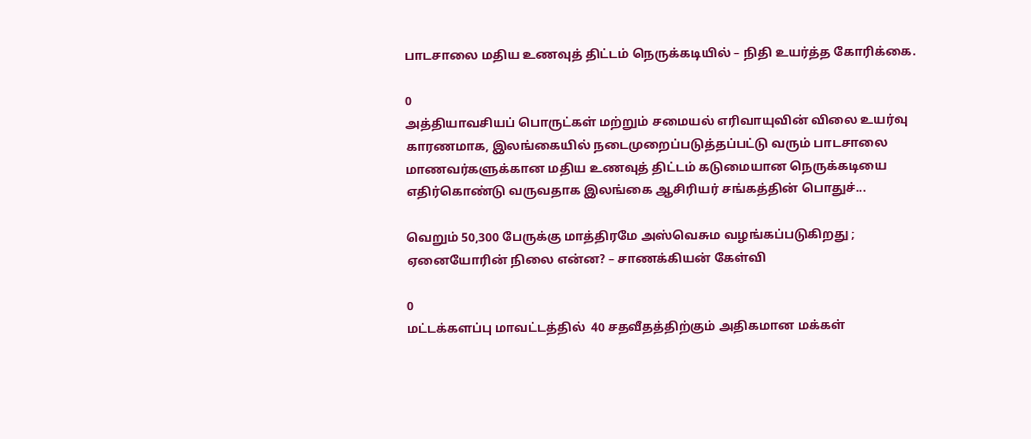பாடசாலை மதிய உணவுத் திட்டம் நெருக்கடியில் – நிதி உயர்த்த கோரிக்கை.

0
அத்தியாவசியப் பொருட்கள் மற்றும் சமையல் எரிவாயுவின் விலை உயர்வு காரணமாக, இலங்கையில் நடைமுறைப்படுத்தப்பட்டு வரும் பாடசாலை மாணவர்களுக்கான மதிய உணவுத் திட்டம் கடுமையான நெருக்கடியை எதிர்கொண்டு வருவதாக இலங்கை ஆசிரியர் சங்கத்தின் பொதுச்...

வெறும் 50,300 பேருக்கு மாத்திரமே அஸ்வெசும வழங்கப்படுகிறது ; ஏனையோரின் நிலை என்ன? – சாணக்கியன் கேள்வி

0
மட்டக்களப்பு மாவட்டத்தில்  40 சதவீதத்திற்கும் அதிகமான மக்கள்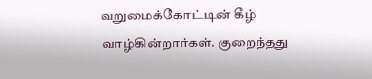வறுமைக்கோட்டின் கீழ் வாழ்கின்றார்கள். குறைந்தது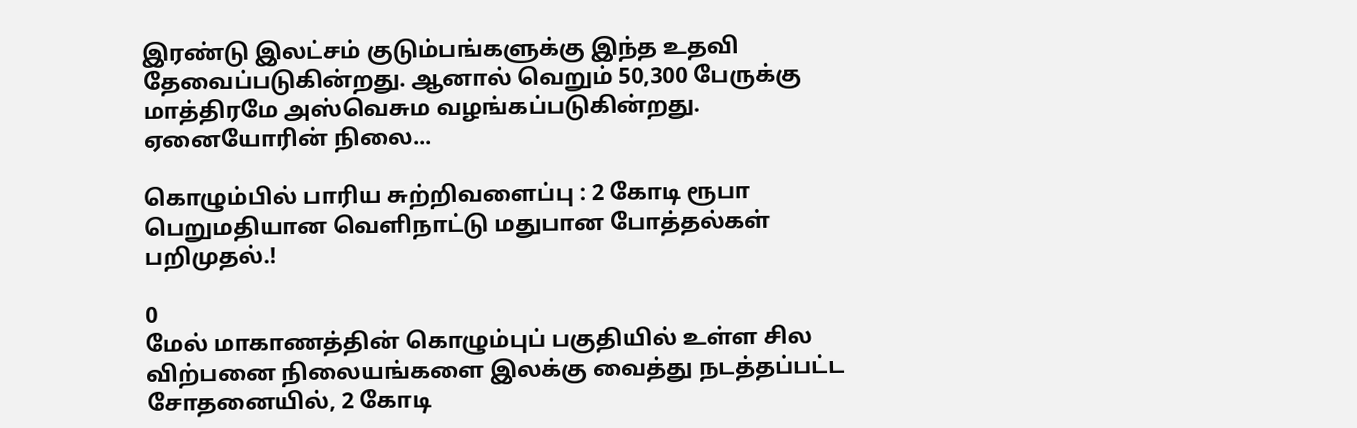இரண்டு இலட்சம் குடும்பங்களுக்கு இந்த உதவி தேவைப்படுகின்றது. ஆனால் வெறும் 50,300 பேருக்கு மாத்திரமே அஸ்வெசும வழங்கப்படுகின்றது. ஏனையோரின் நிலை...

கொழும்பில் பாரிய சுற்றிவளைப்பு : 2 கோடி ரூபா பெறுமதியான வெளிநாட்டு மதுபான போத்தல்கள் பறிமுதல்.!

0
மேல் மாகாணத்தின் கொழும்புப் பகுதியில் உள்ள சில விற்பனை நிலையங்களை இலக்கு வைத்து நடத்தப்பட்ட சோதனையில், 2 கோடி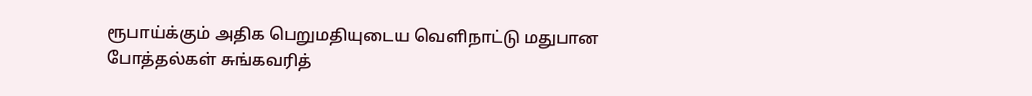ரூபாய்க்கும் அதிக பெறுமதியுடைய வெளிநாட்டு மதுபான போத்தல்கள் சுங்கவரித்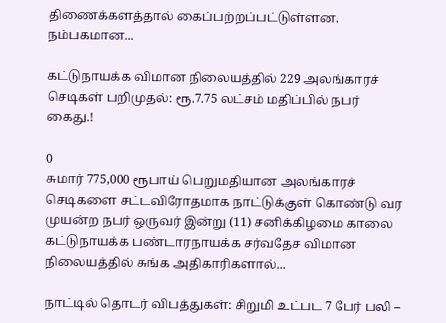திணைக்களத்தால் கைப்பற்றப்பட்டுள்ளன. நம்பகமான...

கட்டுநாயக்க விமான நிலையத்தில் 229 அலங்காரச் செடிகள் பறிமுதல்: ரூ.7.75 லட்சம் மதிப்பில் நபர் கைது.!

0
சுமார் 775,000 ரூபாய் பெறுமதியான அலங்காரச் செடிகளை சட்டவிரோதமாக நாட்டுக்குள் கொண்டு வர முயன்ற நபர் ஒருவர் இன்று (11) சனிக்கிழமை காலை கட்டுநாயக்க பண்டாரநாயக்க சர்வதேச விமான நிலையத்தில் சுங்க அதிகாரிகளால்...

நாட்டில் தொடர் விபத்துகள்: சிறுமி உட்பட 7 பேர் பலி –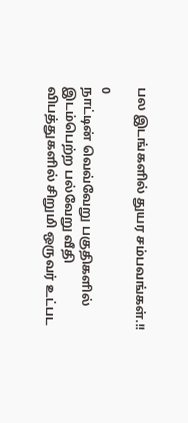பல இடங்களில் துயர சம்பவங்கள்.!!

0
நாட்டின் வெவ்வேறு பகுதிகளில் இடம்பெற்ற பல்வேறு வீதி விபத்துகளில் சிறுமி ஒருவர் உட்பட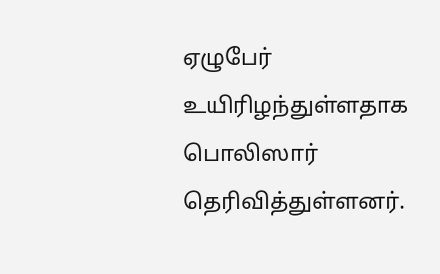ஏழுபேர் உயிரிழந்துள்ளதாக பொலிஸார் தெரிவித்துள்ளனர்.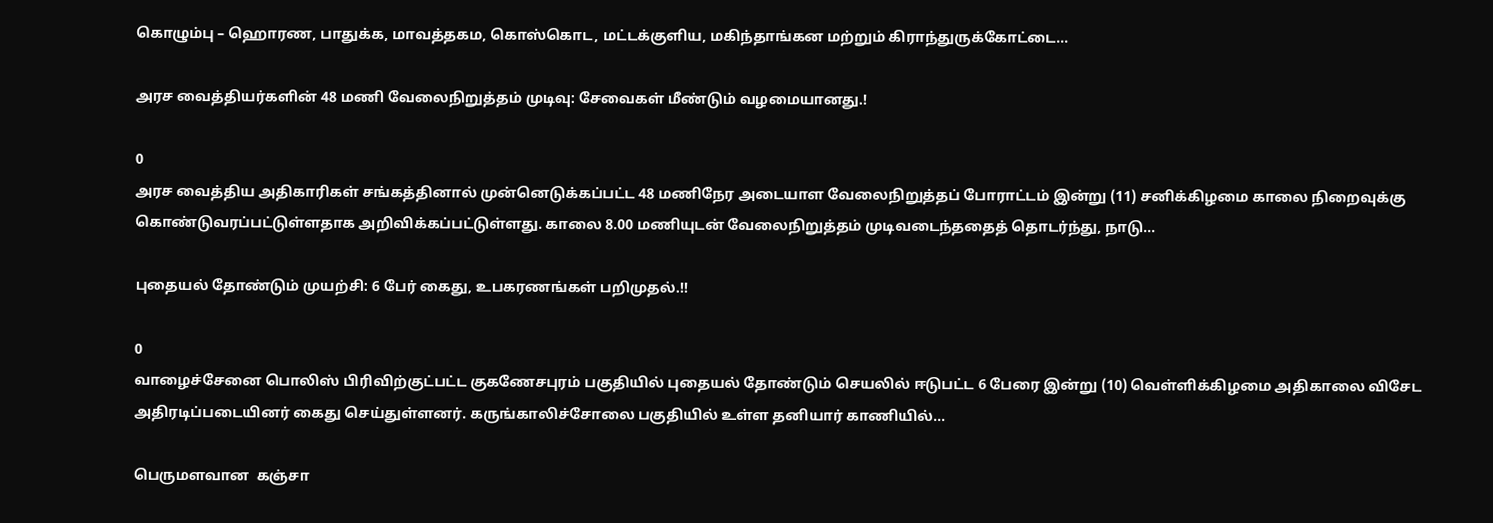கொழும்பு – ஹொரண, பாதுக்க, மாவத்தகம, கொஸ்கொட, மட்டக்குளிய, மகிந்தாங்கன மற்றும் கிராந்துருக்கோட்டை...

அரச வைத்தியர்களின் 48 மணி வேலைநிறுத்தம் முடிவு: சேவைகள் மீண்டும் வழமையானது.!

0
அரச வைத்திய அதிகாரிகள் சங்கத்தினால் முன்னெடுக்கப்பட்ட 48 மணிநேர அடையாள வேலைநிறுத்தப் போராட்டம் இன்று (11) சனிக்கிழமை காலை நிறைவுக்கு கொண்டுவரப்பட்டுள்ளதாக அறிவிக்கப்பட்டுள்ளது. காலை 8.00 மணியுடன் வேலைநிறுத்தம் முடிவடைந்ததைத் தொடர்ந்து, நாடு...

புதையல் தோண்டும் முயற்சி: 6 பேர் கைது, உபகரணங்கள் பறிமுதல்.!!

0
வாழைச்சேனை பொலிஸ் பிரிவிற்குட்பட்ட குகணேசபுரம் பகுதியில் புதையல் தோண்டும் செயலில் ஈடுபட்ட 6 பேரை இன்று (10) வெள்ளிக்கிழமை அதிகாலை விசேட அதிரடிப்படையினர் கைது செய்துள்ளனர். கருங்காலிச்சோலை பகுதியில் உள்ள தனியார் காணியில்...

பெருமளவான  கஞ்சா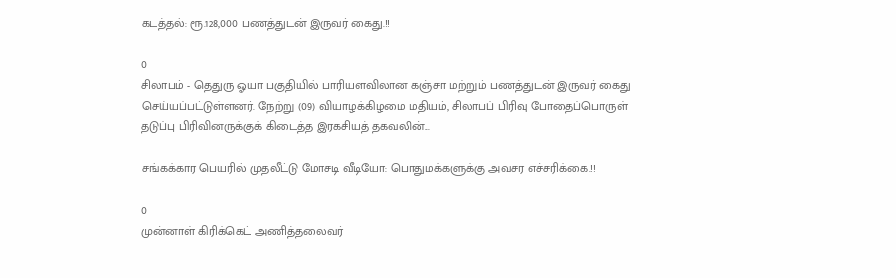கடத்தல்: ரூ.128,000 பணத்துடன் இருவர் கைது.!!

0
சிலாபம் - தெதுரு ஓயா பகுதியில் பாரியளவிலான கஞ்சா மற்றும் பணத்துடன் இருவர் கைது செய்யப்பட்டுள்ளனர். நேற்று (09) வியாழக்கிழமை மதியம், சிலாபப் பிரிவு போதைப்பொருள் தடுப்பு பிரிவினருக்குக் கிடைத்த இரகசியத் தகவலின்...

சங்கக்கார பெயரில் முதலீட்டு மோசடி வீடியோ: பொதுமக்களுக்கு அவசர எச்சரிக்கை.!!

0
முன்னாள் கிரிக்கெட் அணித்தலைவர்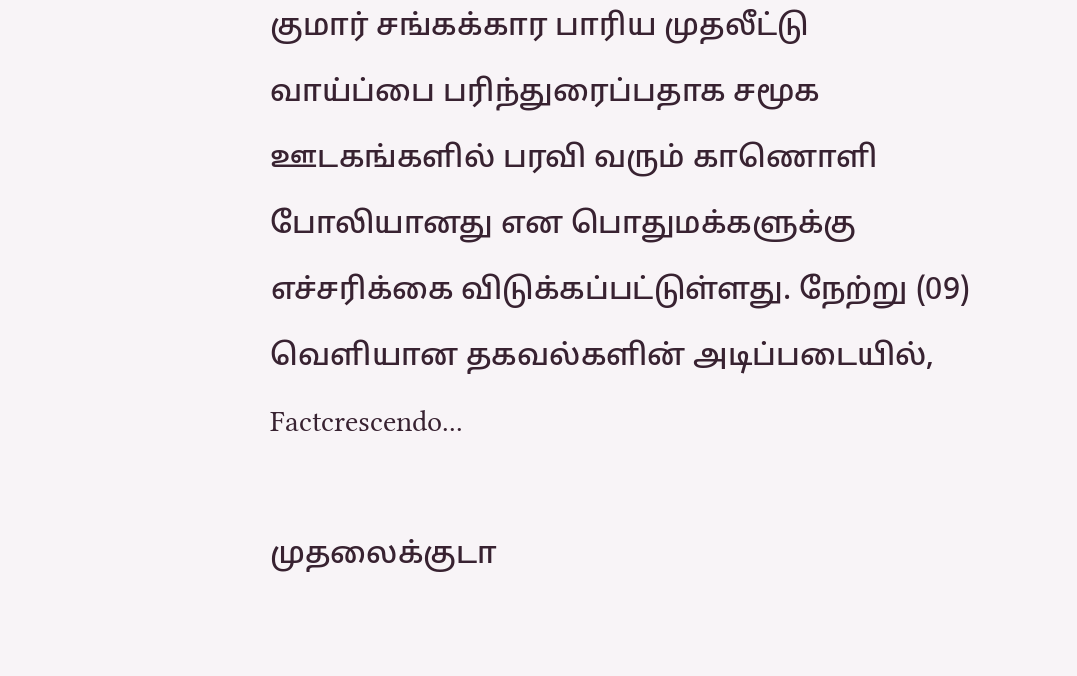குமார் சங்கக்கார பாரிய முதலீட்டு வாய்ப்பை பரிந்துரைப்பதாக சமூக ஊடகங்களில் பரவி வரும் காணொளி போலியானது என பொதுமக்களுக்கு எச்சரிக்கை விடுக்கப்பட்டுள்ளது. நேற்று (09) வெளியான தகவல்களின் அடிப்படையில், Factcrescendo...

முதலைக்குடா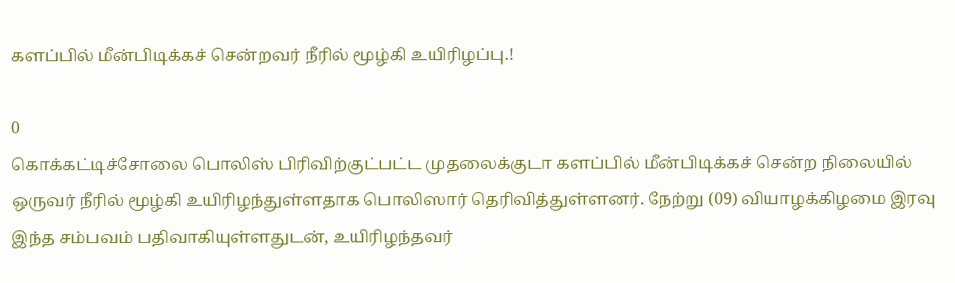களப்பில் மீன்பிடிக்கச் சென்றவர் நீரில் மூழ்கி உயிரிழப்பு.!

0
கொக்கட்டிச்சோலை பொலிஸ் பிரிவிற்குட்பட்ட முதலைக்குடா களப்பில் மீன்பிடிக்கச் சென்ற நிலையில் ஒருவர் நீரில் மூழ்கி உயிரிழந்துள்ளதாக பொலிஸார் தெரிவித்துள்ளனர். நேற்று (09) வியாழக்கிழமை இரவு இந்த சம்பவம் பதிவாகியுள்ளதுடன், உயிரிழந்தவர்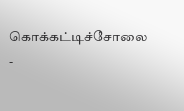கொக்கட்டிச்சோலை -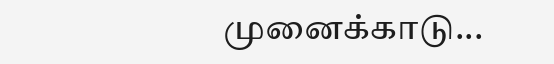முனைக்காடு...